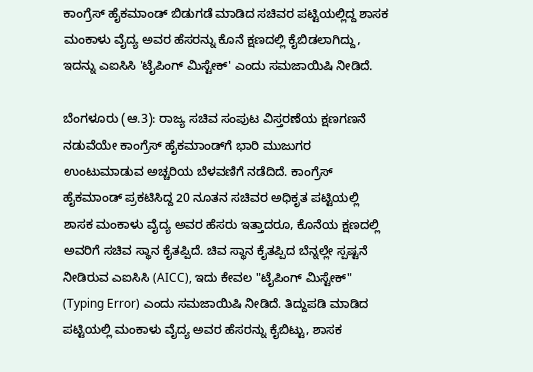ಕಾಂಗ್ರೆಸ್ ಹೈಕಮಾಂಡ್ ಬಿಡುಗಡೆ ಮಾಡಿದ ಸಚಿವರ ಪಟ್ಟಿಯಲ್ಲಿದ್ದ ಶಾಸಕ ಮಂಕಾಳು ವೈದ್ಯ ಅವರ ಹೆಸರನ್ನು ಕೊನೆ ಕ್ಷಣದಲ್ಲಿ ಕೈಬಿಡಲಾಗಿದ್ದು, ಇದನ್ನು ಎಐಸಿಸಿ 'ಟೈಪಿಂಗ್ ಮಿಸ್ಟೇಕ್' ಎಂದು ಸಮಜಾಯಿಷಿ ನೀಡಿದೆ.

ಬೆಂಗಳೂರು (ಆ.3): ರಾಜ್ಯ ಸಚಿವ ಸಂಪುಟ ವಿಸ್ತರಣೆಯ ಕ್ಷಣಗಣನೆ ನಡುವೆಯೇ ಕಾಂಗ್ರೆಸ್ ಹೈಕಮಾಂಡ್‌ಗೆ ಭಾರಿ ಮುಜುಗರ ಉಂಟುಮಾಡುವ ಅಚ್ಚರಿಯ ಬೆಳವಣಿಗೆ ನಡೆದಿದೆ. ಕಾಂಗ್ರೆಸ್‌ ಹೈಕಮಾಂಡ್‌ ಪ್ರಕಟಿಸಿದ್ದ 20 ನೂತನ ಸಚಿವರ ಅಧಿಕೃತ ಪಟ್ಟಿಯಲ್ಲಿ ಶಾಸಕ ಮಂಕಾಳು ವೈದ್ಯ ಅವರ ಹೆಸರು ಇತ್ತಾದರೂ, ಕೊನೆಯ ಕ್ಷಣದಲ್ಲಿ ಅವರಿಗೆ ಸಚಿವ ಸ್ಥಾನ ಕೈತಪ್ಪಿದೆ. ಚಿವ ಸ್ಥಾನ ಕೈತಪ್ಪಿದ ಬೆನ್ನಲ್ಲೇ ಸ್ಪಷ್ಟನೆ ನೀಡಿರುವ ಎಐಸಿಸಿ (AICC), ಇದು ಕೇವಲ "ಟೈಪಿಂಗ್ ಮಿಸ್ಟೇಕ್" (Typing Error) ಎಂದು ಸಮಜಾಯಿಷಿ ನೀಡಿದೆ. ತಿದ್ದುಪಡಿ ಮಾಡಿದ ಪಟ್ಟಿಯಲ್ಲಿ ಮಂಕಾಳು ವೈದ್ಯ ಅವರ ಹೆಸರನ್ನು ಕೈಬಿಟ್ಟು, ಶಾಸಕ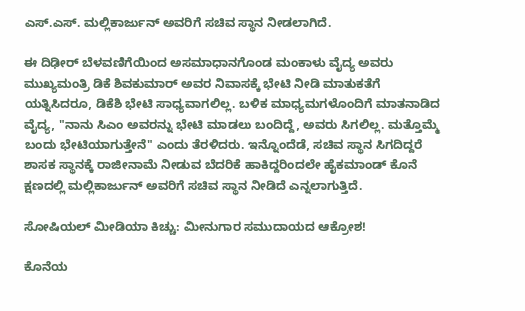ಎಸ್.ಎಸ್. ಮಲ್ಲಿಕಾರ್ಜುನ್ ಅವರಿಗೆ ಸಚಿವ ಸ್ಥಾನ ನೀಡಲಾಗಿದೆ.

ಈ ದಿಢೀರ್‌ ಬೆಳವಣಿಗೆಯಿಂದ ಅಸಮಾಧಾನಗೊಂಡ ಮಂಕಾಳು ವೈದ್ಯ ಅವರು ಮುಖ್ಯಮಂತ್ರಿ ಡಿಕೆ ಶಿವಕುಮಾರ್ ಅವರ ನಿವಾಸಕ್ಕೆ ಭೇಟಿ ನೀಡಿ ಮಾತುಕತೆಗೆ ಯತ್ನಿಸಿದರೂ, ಡಿಕೆಶಿ ಭೇಟಿ ಸಾಧ್ಯವಾಗಲಿಲ್ಲ. ಬಳಿಕ ಮಾಧ್ಯಮಗಳೊಂದಿಗೆ ಮಾತನಾಡಿದ ವೈದ್ಯ, "ನಾನು ಸಿಎಂ ಅವರನ್ನು ಭೇಟಿ ಮಾಡಲು ಬಂದಿದ್ದೆ, ಅವರು ಸಿಗಲಿಲ್ಲ. ಮತ್ತೊಮ್ಮೆ ಬಂದು ಭೇಟಿಯಾಗುತ್ತೇನೆ" ಎಂದು ತೆರಳಿದರು. ಇನ್ನೊಂದೆಡೆ, ಸಚಿವ ಸ್ಥಾನ ಸಿಗದಿದ್ದರೆ ಶಾಸಕ ಸ್ಥಾನಕ್ಕೆ ರಾಜೀನಾಮೆ ನೀಡುವ ಬೆದರಿಕೆ ಹಾಕಿದ್ದರಿಂದಲೇ ಹೈಕಮಾಂಡ್‌ ಕೊನೆ ಕ್ಷಣದಲ್ಲಿ ಮಲ್ಲಿಕಾರ್ಜುನ್ ಅವರಿಗೆ ಸಚಿವ ಸ್ಥಾನ ನೀಡಿದೆ ಎನ್ನಲಾಗುತ್ತಿದೆ.

ಸೋಷಿಯಲ್ ಮೀಡಿಯಾ ಕಿಚ್ಚು: ಮೀನುಗಾರ ಸಮುದಾಯದ ಆಕ್ರೋಶ!

ಕೊನೆಯ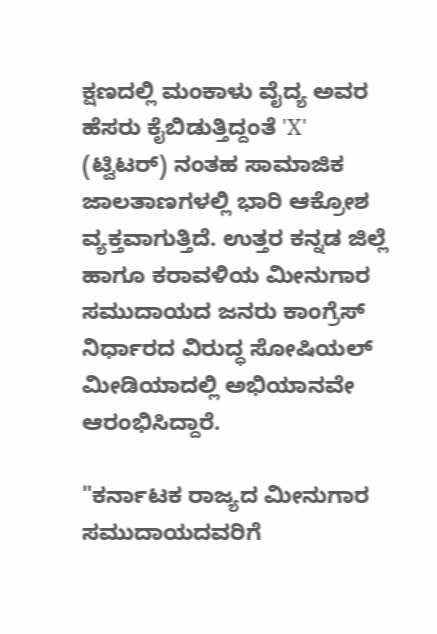ಕ್ಷಣದಲ್ಲಿ ಮಂಕಾಳು ವೈದ್ಯ ಅವರ ಹೆಸರು ಕೈಬಿಡುತ್ತಿದ್ದಂತೆ 'X' (ಟ್ವಿಟರ್) ನಂತಹ ಸಾಮಾಜಿಕ ಜಾಲತಾಣಗಳಲ್ಲಿ ಭಾರಿ ಆಕ್ರೋಶ ವ್ಯಕ್ತವಾಗುತ್ತಿದೆ. ಉತ್ತರ ಕನ್ನಡ ಜಿಲ್ಲೆ ಹಾಗೂ ಕರಾವಳಿಯ ಮೀನುಗಾರ ಸಮುದಾಯದ ಜನರು ಕಾಂಗ್ರೆಸ್‌ ನಿರ್ಧಾರದ ವಿರುದ್ಧ ಸೋಷಿಯಲ್‌ ಮೀಡಿಯಾದಲ್ಲಿ ಅಭಿಯಾನವೇ ಆರಂಭಿಸಿದ್ದಾರೆ.

"ಕರ್ನಾಟಕ ರಾಜ್ಯದ ಮೀನುಗಾರ ಸಮುದಾಯದವರಿಗೆ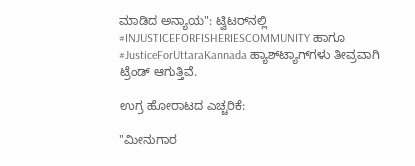ಮಾಡಿದ ಅನ್ಯಾಯ": ಟ್ವಿಟರ್‌ನಲ್ಲಿ #INJUSTICEFORFISHERIESCOMMUNITY ಹಾಗೂ #JusticeForUttaraKannada ಹ್ಯಾಶ್‌ಟ್ಯಾಗ್‌ಗಳು ತೀವ್ರವಾಗಿ ಟ್ರೆಂಡ್ ಆಗುತ್ತಿವೆ.

ಉಗ್ರ ಹೋರಾಟದ ಎಚ್ಚರಿಕೆ:

"ಮೀನುಗಾರ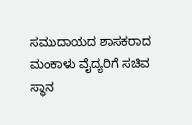ಸಮುದಾಯದ ಶಾಸಕರಾದ ಮಂಕಾಳು ವೈದ್ಯರಿಗೆ ಸಚಿವ ಸ್ಥಾನ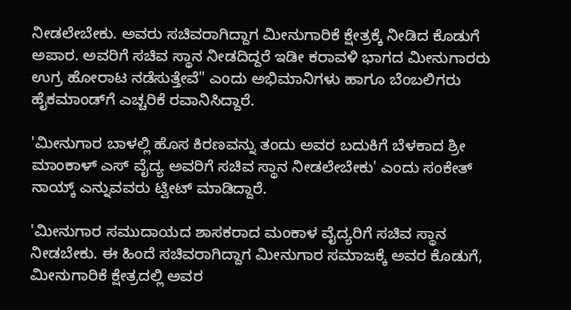ನೀಡಲೇಬೇಕು. ಅವರು ಸಚಿವರಾಗಿದ್ದಾಗ ಮೀನುಗಾರಿಕೆ ಕ್ಷೇತ್ರಕ್ಕೆ ನೀಡಿದ ಕೊಡುಗೆ ಅಪಾರ. ಅವರಿಗೆ ಸಚಿವ ಸ್ಥಾನ ನೀಡದಿದ್ದರೆ ಇಡೀ ಕರಾವಳಿ ಭಾಗದ ಮೀನುಗಾರರು ಉಗ್ರ ಹೋರಾಟ ನಡೆಸುತ್ತೇವೆ" ಎಂದು ಅಭಿಮಾನಿಗಳು ಹಾಗೂ ಬೆಂಬಲಿಗರು ಹೈಕಮಾಂಡ್‌ಗೆ ಎಚ್ಚರಿಕೆ ರವಾನಿಸಿದ್ದಾರೆ.

'ಮೀನುಗಾರ ಬಾಳಲ್ಲಿ ಹೊಸ ಕಿರಣವನ್ನು ತಂದು ಅವರ ಬದುಕಿಗೆ ಬೆಳಕಾದ ಶ್ರೀ ಮಾಂಕಾಳ್ ಎಸ್ ವೈದ್ಯ ಅವರಿಗೆ ಸಚಿವ ಸ್ಥಾನ ನೀಡಲೇಬೇಕು' ಎಂದು ಸಂಕೇತ್‌ ನಾಯ್ಕ್‌ ಎನ್ನುವವರು ಟ್ವೀಟ್‌ ಮಾಡಿದ್ದಾರೆ.

'ಮೀನುಗಾರ ಸಮುದಾಯದ ಶಾಸಕರಾದ ಮಂಕಾಳ ವೈದ್ಯರಿಗೆ ಸಚಿವ ಸ್ಥಾನ ನೀಡಬೇಕು. ಈ ಹಿಂದೆ ಸಚಿವರಾಗಿದ್ದಾಗ ಮೀನುಗಾರ ಸಮಾಜಕ್ಕೆ ಅವರ ಕೊಡುಗೆ, ಮೀನುಗಾರಿಕೆ ಕ್ಷೇತ್ರದಲ್ಲಿ ಅವರ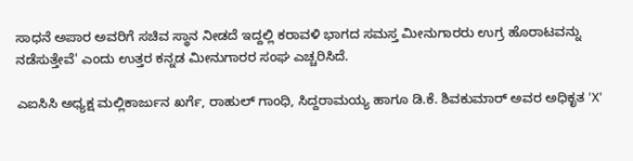ಸಾಧನೆ ಅಪಾರ ಅವರಿಗೆ ಸಚಿವ ಸ್ಥಾನ ನೀಡದೆ ಇದ್ದಲ್ಲಿ ಕರಾವಳಿ ಭಾಗದ ಸಮಸ್ತ ಮೀನುಗಾರರು ಉಗ್ರ ಹೊರಾಟವನ್ನು ನಡೆಸುತ್ತೇವೆ' ಎಂದು ಉತ್ತರ ಕನ್ನಡ ಮೀನುಗಾರರ ಸಂಘ ಎಚ್ಚರಿಸಿದೆ.

ಎಐಸಿಸಿ ಅಧ್ಯಕ್ಷ ಮಲ್ಲಿಕಾರ್ಜುನ ಖರ್ಗೆ, ರಾಹುಲ್ ಗಾಂಧಿ, ಸಿದ್ದರಾಮಯ್ಯ ಹಾಗೂ ಡಿ.ಕೆ. ಶಿವಕುಮಾರ್ ಅವರ ಅಧಿಕೃತ 'X'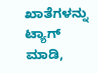ಖಾತೆಗಳನ್ನು ಟ್ಯಾಗ್ ಮಾಡಿ,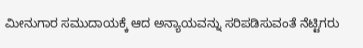ಮೀನುಗಾರ ಸಮುದಾಯಕ್ಕೆ ಆದ ಅನ್ಯಾಯವನ್ನು ಸರಿಪಡಿಸುವಂತೆ ನೆಟ್ಟಿಗರು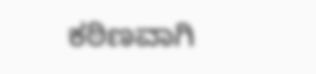ಕಠಿಣವಾಗಿ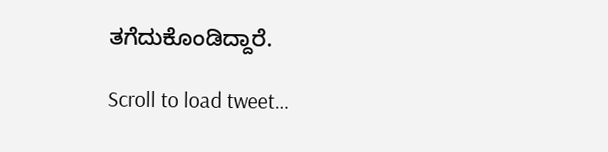ತಗೆದುಕೊಂಡಿದ್ದಾರೆ.

Scroll to load tweet…